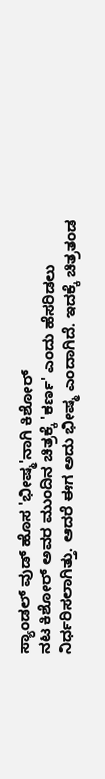ಸ್ಯಾಂಡಲ್ ವುಡ್ ಹೊಸ 'ಭೀಷ್ಮ'ನಾಗಿ ಕಿಶೋರ್
ನಟ ಕಿಶೋರ್ ಅವರ ಮುಂದಿನ ಚಿತ್ರಕ್ಕೆ 'ಕರ್ಣ' ಎಂದು ಹೆಸರಿಡಲು ನಿರ್ಧರಿಸಲಾಗಿತ್ತು. ಆದರೆ ಈಗ ಅದು ಭೀಷ್ಮ ಎಂದಾಗಿದೆ. ಇದಕ್ಕೆ ಚಿತ್ರತಂಡ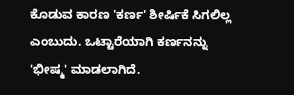ಕೊಡುವ ಕಾರಣ 'ಕರ್ಣ' ಶೀರ್ಷಿಕೆ ಸಿಗಲಿಲ್ಲ ಎಂಬುದು. ಒಟ್ಟಾರೆಯಾಗಿ ಕರ್ಣನನ್ನು 'ಭೀಷ್ಮ' ಮಾಡಲಾಗಿದೆ.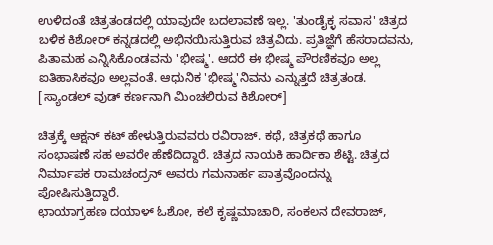ಉಳಿದಂತೆ ಚಿತ್ರತಂಡದಲ್ಲಿ ಯಾವುದೇ ಬದಲಾವಣೆ ಇಲ್ಲ. 'ತುಂಡೈಕ್ಳ ಸವಾಸ' ಚಿತ್ರದ ಬಳಿಕ ಕಿಶೋರ್ ಕನ್ನಡದಲ್ಲಿ ಅಭಿನಯಿಸುತ್ತಿರುವ ಚಿತ್ರವಿದು. ಪ್ರತಿಜ್ಞೆಗೆ ಹೆಸರಾದವನು, ಪಿತಾಮಹ ಎನ್ನಿಸಿಕೊಂಡವನು 'ಭೀಷ್ಮ'. ಆದರೆ ಈ ಭೀಷ್ಮ ಪೌರಣಿಕವೂ ಅಲ್ಲ ಐತಿಹಾಸಿಕವೂ ಅಲ್ಲವಂತೆ. ಆಧುನಿಕ 'ಭೀಷ್ಮ'ನಿವನು ಎನ್ನುತ್ತದೆ ಚಿತ್ರತಂಡ. [ಸ್ಯಾಂಡಲ್ ವುಡ್ ಕರ್ಣನಾಗಿ ಮಿಂಚಲಿರುವ ಕಿಶೋರ್]

ಚಿತ್ರಕ್ಕೆ ಆಕ್ಷನ್ ಕಟ್ ಹೇಳುತ್ತಿರುವವರು ರವಿರಾಜ್. ಕಥೆ, ಚಿತ್ರಕಥೆ ಹಾಗೂ ಸಂಭಾಷಣೆ ಸಹ ಅವರೇ ಹೆಣೆದಿದ್ದಾರೆ. ಚಿತ್ರದ ನಾಯಕಿ ಹಾರ್ದಿಕಾ ಶೆಟ್ಟಿ. ಚಿತ್ರದ ನಿರ್ಮಾಪಕ ರಾಮಚಂದ್ರನ್ ಅವರು ಗಮನಾರ್ಹ ಪಾತ್ರವೊಂದನ್ನು ಪೋಷಿಸುತ್ತಿದ್ದಾರೆ.
ಛಾಯಾಗ್ರಹಣ ದಯಾಳ್ ಓಶೋ, ಕಲೆ ಕೃಷ್ಣಮಾಚಾರಿ, ಸಂಕಲನ ದೇವರಾಜ್,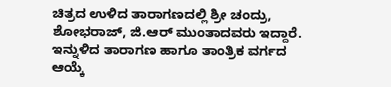ಚಿತ್ರದ ಉಳಿದ ತಾರಾಗಣದಲ್ಲಿ ಶ್ರೀ ಚಂದ್ರು, ಶೋಭರಾಜ್, ಜಿ.ಆರ್ ಮುಂತಾದವರು ಇದ್ದಾರೆ. ಇನ್ನುಳಿದ ತಾರಾಗಣ ಹಾಗೂ ತಾಂತ್ರಿಕ ವರ್ಗದ ಆಯ್ಕೆ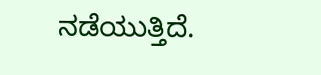ನಡೆಯುತ್ತಿದೆ.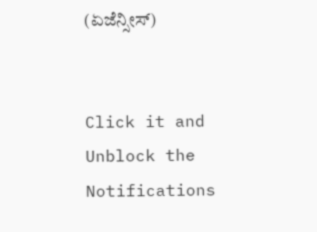(ಏಜೆನ್ಸೀಸ್)


Click it and Unblock the Notifications